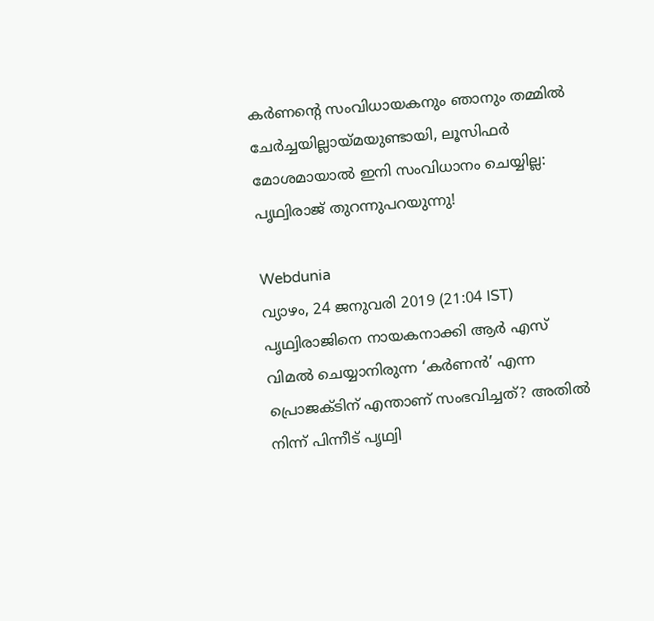കര്‍ണന്‍റെ സംവിധായകനും ഞാനും തമ്മില്‍ ചേര്‍ച്ചയില്ലായ്മയുണ്ടായി, ലൂസിഫര്‍ മോശമായാല്‍ ഇനി സംവിധാനം ചെയ്യില്ല: പൃഥ്വിരാജ് തുറന്നുപറയുന്നു!

Webdunia
വ്യാഴം, 24 ജനുവരി 2019 (21:04 IST)
പൃഥ്വിരാജിനെ നായകനാക്കി ആര്‍ എസ് വിമല്‍ ചെയ്യാനിരുന്ന ‘കര്‍ണന്‍’ എന്ന പ്രൊജക്ടിന് എന്താണ് സംഭവിച്ചത്? അതില്‍ നിന്ന് പിന്നീട് പൃഥ്വി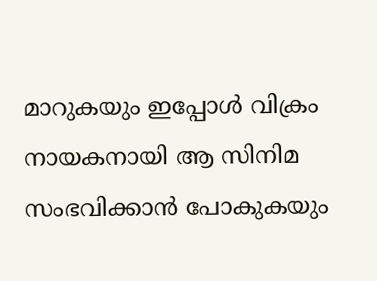മാറുകയും ഇപ്പോള്‍ വിക്രം നായകനായി ആ സിനിമ സംഭവിക്കാന്‍ പോകുകയും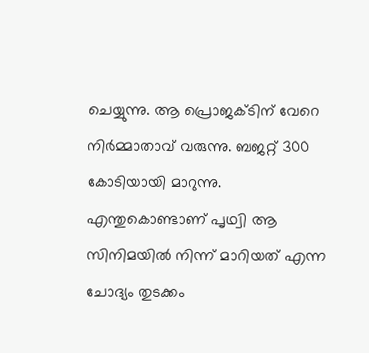ചെയ്യുന്നു. ആ പ്രൊജക്ടിന് വേറെ നിര്‍മ്മാതാവ് വരുന്നു. ബജറ്റ് 300 കോടിയായി മാറുന്നു. എന്തുകൊണ്ടാണ് പൃഥ്വി ആ സിനിമയില്‍ നിന്ന് മാറിയത് എന്ന ചോദ്യം തുടക്കം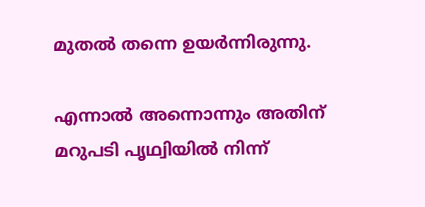മുതല്‍ തന്നെ ഉയര്‍ന്നിരുന്നു.

എന്നാല്‍ അന്നൊന്നും അതിന് മറുപടി പൃഥ്വിയില്‍ നിന്ന്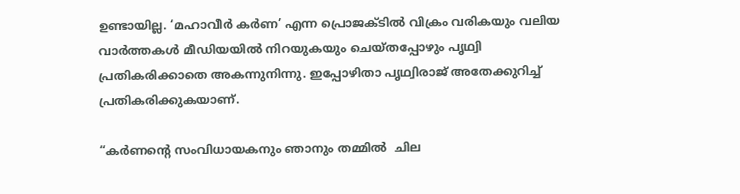ഉണ്ടായില്ല. ‘മഹാവീര്‍ കര്‍ണ’ എന്ന പ്രൊജക്ടില്‍ വിക്രം വരികയും വലിയ വാര്‍ത്തകള്‍ മീഡിയയില്‍ നിറയുകയും ചെയ്തപ്പോഴും പൃഥ്വി പ്രതികരിക്കാതെ അകന്നുനിന്നു. ഇപ്പോഴിതാ പൃഥ്വിരാജ് അതേക്കുറിച്ച് പ്രതികരിക്കുകയാണ്.

“കര്‍ണന്‍റെ സംവിധായകനും ഞാനും തമ്മില്‍  ചില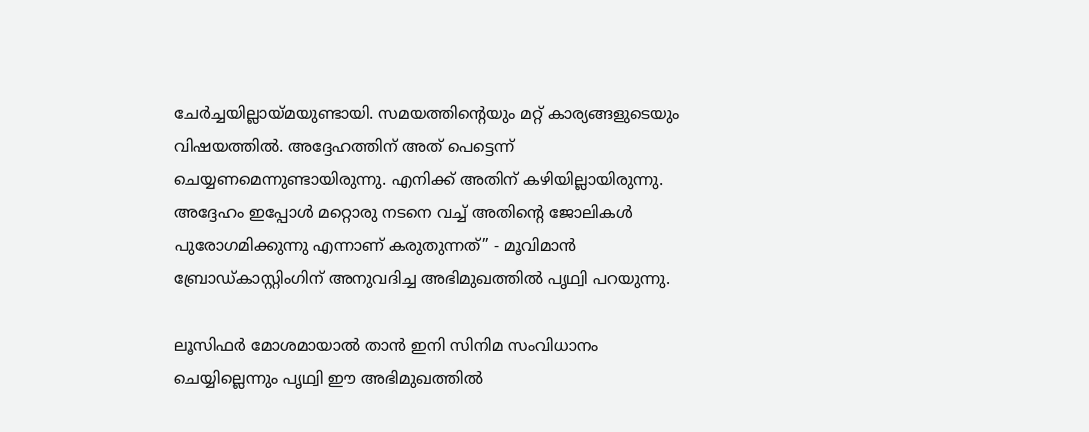ചേര്‍ച്ചയില്ലായ്മയുണ്ടായി. സമയത്തിന്‍റെയും മറ്റ് കാര്യങ്ങളുടെയും വിഷയത്തില്‍‍. അദ്ദേഹത്തിന് അത് പെട്ടെന്ന് ചെയ്യണമെന്നുണ്ടായിരുന്നു. എനിക്ക് അതിന് കഴിയില്ലായിരുന്നു. അദ്ദേഹം ഇപ്പോള്‍ മറ്റൊരു നടനെ വച്ച് അതിന്‍റെ ജോലികള്‍ പുരോഗമിക്കുന്നു എന്നാണ് കരുതുന്നത്” - മൂവിമാന്‍ ബ്രോഡ്‌കാസ്റ്റിംഗിന് അനുവദിച്ച അഭിമുഖത്തില്‍ പൃഥ്വി പറയുന്നു.

ലൂസിഫര്‍ മോശമായാല്‍ താന്‍ ഇനി സിനിമ സംവിധാനം ചെയ്യില്ലെന്നും പൃഥ്വി ഈ അഭിമുഖത്തില്‍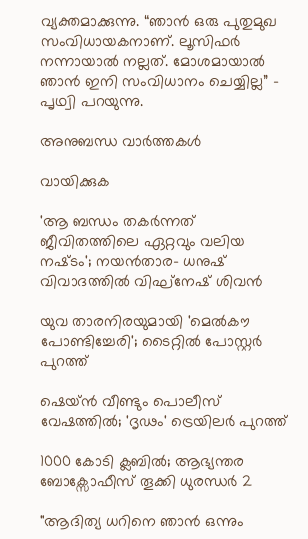വ്യക്തമാക്കുന്നു. “ഞാന്‍ ഒരു പുതുമുഖ സംവിധായകനാണ്. ലൂസിഫര്‍ നന്നായാല്‍ നല്ലത്. മോശമായാല്‍ ഞാന്‍ ഇനി സംവിധാനം ചെയ്യില്ല” - പൃഥ്വി പറയുന്നു.

അനുബന്ധ വാര്‍ത്തകള്‍

വായിക്കുക

'ആ ബന്ധം തകർന്നത് ജീവിതത്തിലെ ഏറ്റവും വലിയ നഷ്‌ടം'; നയന്‍താര- ധനുഷ് വിവാദത്തില്‍ വിഘ്നേഷ് ശിവന്‍

യുവ താരനിരയുമായി 'മെൽകൗ പോണ്ടിച്ചേരി'; ടൈറ്റിൽ പോസ്റ്റർ പുറത്ത്

ഷെയ്ൻ വീണ്ടും പൊലീസ് വേഷത്തിൽ; 'ദൃഢം' ട്രെയിലർ പുറത്ത്

1000 കോടി ക്ലബിൽ; ആഭ്യന്തര ബോക്സോഫീസ് തൂക്കി ധുരന്ധർ 2

"ആദിത്യ ധറിനെ ഞാൻ ഒന്നും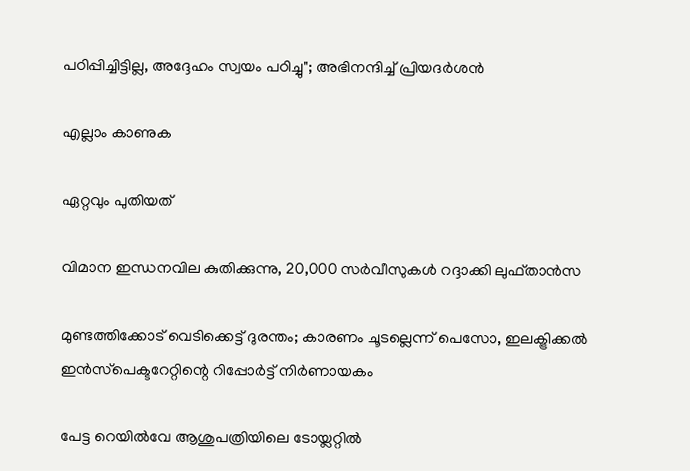പഠിപ്പിച്ചിട്ടില്ല, അദ്ദേഹം സ്വയം പഠിച്ചു"; അഭിനന്ദിച്ച് പ്രിയദർശൻ

എല്ലാം കാണുക

ഏറ്റവും പുതിയത്

വിമാന ഇന്ധനവില കുതിക്കുന്നു, 20,000 സർവീസുകൾ റദ്ദാക്കി ലുഫ്താൻസ

മുണ്ടത്തിക്കോട് വെടിക്കെട്ട് ദുരന്തം; കാരണം ചൂടല്ലെന്ന് പെസോ, ഇലക്ട്രിക്കല്‍ ഇന്‍സ്‌പെക്ടറേറ്റിന്റെ റിപ്പോര്‍ട്ട് നിര്‍ണായകം

പേട്ട റെയില്‍വേ ആശുപത്രിയിലെ ടോയ്ലറ്റില്‍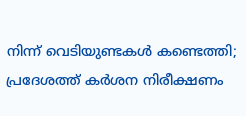നിന്ന് വെടിയുണ്ടകള്‍ കണ്ടെത്തി; പ്രദേശത്ത് കര്‍ശന നിരീക്ഷണം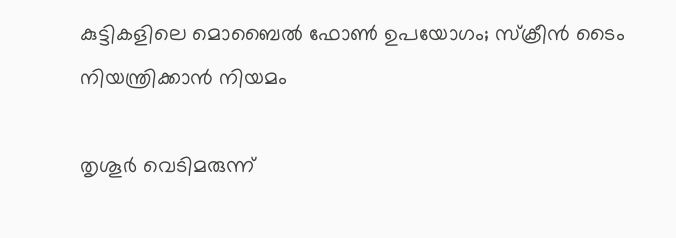കുട്ടികളിലെ മൊബൈൽ ഫോൺ ഉപയോഗം; സ്‌ക്രീൻ ടൈം നിയന്ത്രിക്കാൻ നിയമം

തൃശൂർ വെടിമരുന്ന്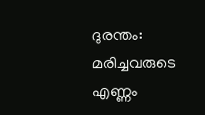ദുരന്തം: മരിച്ചവരുടെ എണ്ണം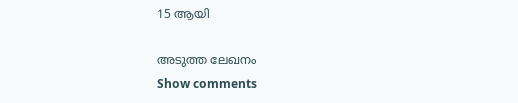15 ആയി

അടുത്ത ലേഖനം
Show comments